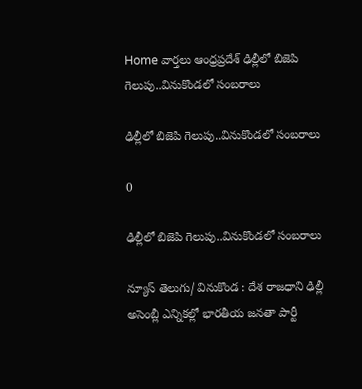Home వార్తలు ఆంధ్రప్రదేశ్‌ ఢిల్లీలో బిజెపి గెలుపు..వినుకొండలో సంబరాలు

ఢిల్లీలో బిజెపి గెలుపు..వినుకొండలో సంబరాలు

0

ఢిల్లీలో బిజెపి గెలుపు..వినుకొండలో సంబరాలు

న్యూస్ తెలుగు/ వినుకొండ : దేశ రాజధాని ఢిల్లీ అసెంబ్లీ ఎన్నికల్లో భారతీయ జనతా పార్టీ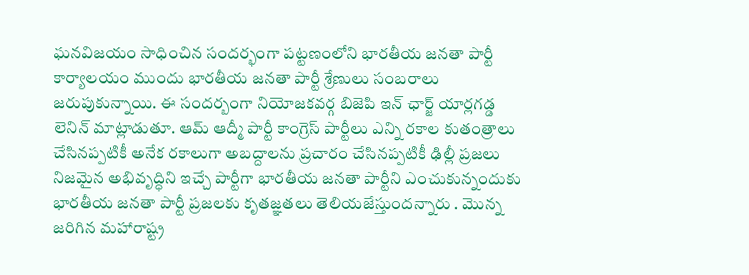ఘనవిజయం సాధించిన సందర్భంగా పట్టణంలోని భారతీయ జనతా పార్టీ కార్యాలయం ముందు భారతీయ జనతా పార్టీ శ్రేణులు సంబరాలు జరుపుకున్నాయి. ఈ సందర్బంగా నియోజకవర్గ బిజెపి ఇన్ ఛార్జ్ యార్లగడ్డ లెనిన్ మాట్లాడుతూ. ఆమ్ ఆద్మీ పార్టీ కాంగ్రెస్ పార్టీలు ఎన్ని రకాల కుతంత్రాలు చేసినప్పటికీ అనేక రకాలుగా అబద్దాలను ప్రచారం చేసినప్పటికీ ఢిల్లీ ప్రజలు నిజమైన అభివృద్ధిని ఇచ్చే పార్టీగా భారతీయ జనతా పార్టీని ఎంచుకున్నందుకు భారతీయ జనతా పార్టీ ప్రజలకు కృతజ్ఞతలు తెలియజేస్తుందన్నారు . మొన్న జరిగిన మహారాష్ట్ర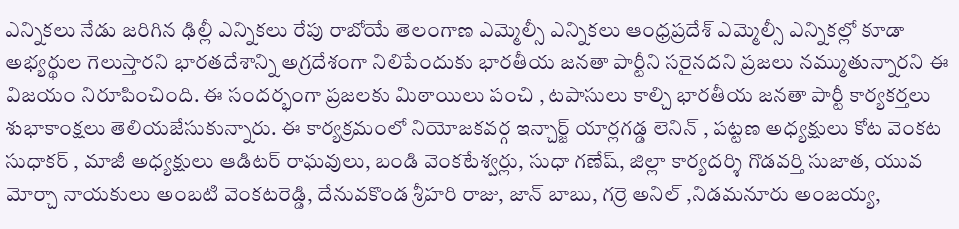ఎన్నికలు నేడు జరిగిన ఢిల్లీ ఎన్నికలు రేపు రాబోయే తెలంగాణ ఎమ్మెల్సీ ఎన్నికలు ఆంధ్రప్రదేశ్ ఎమ్మెల్సీ ఎన్నికల్లో కూడా అభ్యర్థుల గెలుస్తారని భారతదేశాన్ని అగ్రదేశంగా నిలిపేందుకు భారతీయ జనతా పార్టీని సరైనదని ప్రజలు నమ్ముతున్నారని ఈ విజయం నిరూపించింది. ఈ సందర్భంగా ప్రజలకు మిఠాయిలు పంచి , టపాసులు కాల్చి భారతీయ జనతా పార్టీ కార్యకర్తలు శుభాకాంక్షలు తెలియజేసుకున్నారు. ఈ కార్యక్రమంలో నియోజకవర్గ ఇన్చార్జ్ యార్లగడ్డ లెనిన్ , పట్టణ అధ్యక్షులు కోట వెంకట సుధాకర్ , మాజీ అధ్యక్షులు ఆడిటర్ రాఘవులు, బండి వెంకటేశ్వర్లు, సుధా గణేష్, జిల్లా కార్యదర్శి గొడవర్తి సుజాత, యువ మోర్చా నాయకులు అంబటి వెంకటరెడ్డి, దేనువకొండ శ్రీహరి రాజు, జాన్ బాబు, గర్రె అనిల్ ,నిడమనూరు అంజయ్య,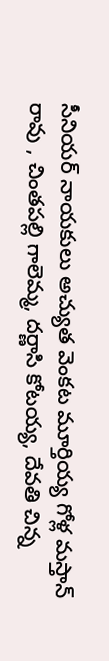సీనియర్ నాయకులు అచ్యుత వెంకట మూర్తియ్య గోళ్ల మస్తాన్ రావు , చింతపల్లి గాలెమ్మ, దర్ణాసి కోటయ్య, దేవతి చిన్న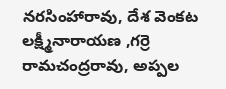నరసింహారావు, దేశ వెంకట లక్ష్మీనారాయణ ,గర్రె రామచంద్రరావు, అప్పల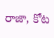రాజా, కోట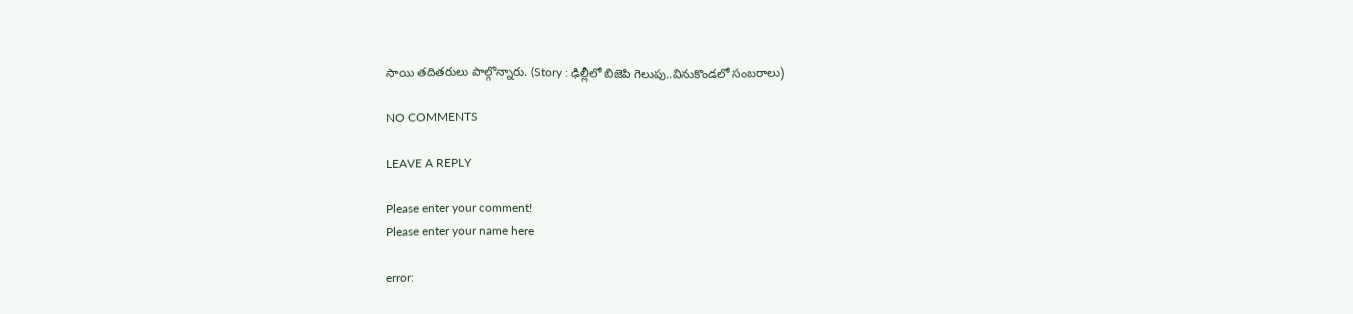సాయి తదితరులు పాల్గొన్నారు. (Story : ఢిల్లీలో బిజెపి గెలుపు..వినుకొండలో సంబరాలు)

NO COMMENTS

LEAVE A REPLY

Please enter your comment!
Please enter your name here

error: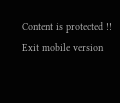Content is protected !!
Exit mobile version